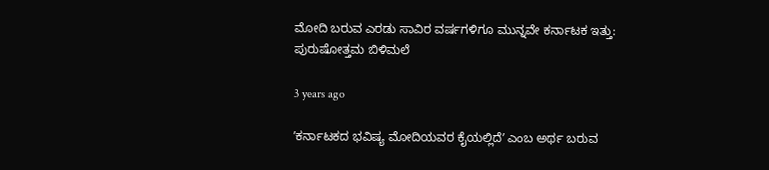ಮೋದಿ ಬರುವ ಎರಡು ಸಾವಿರ ವರ್ಷಗಳಿಗೂ ಮುನ್ನವೇ ಕರ್ನಾಟಕ ಇತ್ತು: ಪುರುಷೋತ್ತಮ ಬಿಳಿಮಲೆ

3 years ago

ʼಕರ್ನಾಟಕದ ಭವಿಷ್ಯ ಮೋದಿಯವರ ಕೈಯಲ್ಲಿದೆʼ ಎಂಬ ಅರ್ಥ ಬರುವ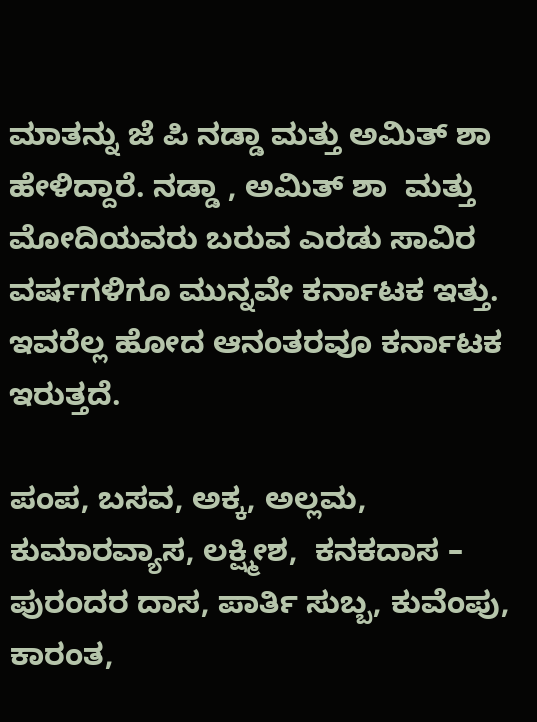ಮಾತನ್ನು ಜೆ ಪಿ ನಡ್ಡಾ ಮತ್ತು ಅಮಿತ್‌ ಶಾ ಹೇಳಿದ್ದಾರೆ. ನಡ್ಡಾ , ಅಮಿತ್‌ ಶಾ  ಮತ್ತು ಮೋದಿಯವರು ಬರುವ ಎರಡು ಸಾವಿರ ವರ್ಷಗಳಿಗೂ ಮುನ್ನವೇ ಕರ್ನಾಟಕ ಇತ್ತು. ಇವರೆಲ್ಲ ಹೋದ ಆನಂತರವೂ ಕರ್ನಾಟಕ ಇರುತ್ತದೆ.

ಪಂಪ, ಬಸವ, ಅಕ್ಕ, ಅಲ್ಲಮ,  ಕುಮಾರವ್ಯಾಸ, ಲಕ್ಷ್ಮೀಶ,  ಕನಕದಾಸ – ಪುರಂದರ ದಾಸ, ಪಾರ್ತಿ ಸುಬ್ಬ, ಕುವೆಂಪು, ಕಾರಂತ,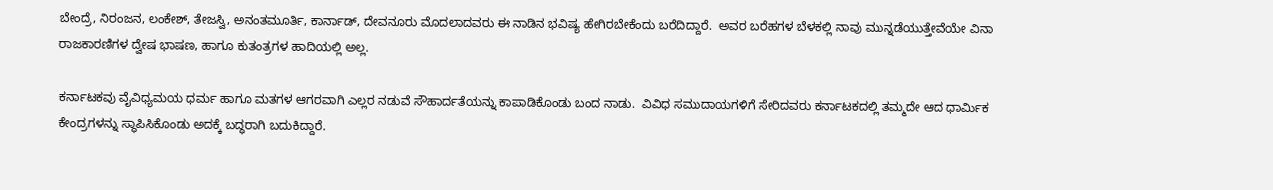ಬೇಂದ್ರೆ, ನಿರಂಜನ, ಲಂಕೇಶ್‌, ತೇಜಸ್ವಿ, ಅನಂತಮೂರ್ತಿ, ಕಾರ್ನಾಡ್‌, ದೇವನೂರು ಮೊದಲಾದವರು ಈ ನಾಡಿನ ಭವಿಷ್ಯ ಹೇಗಿರಬೇಕೆಂದು ಬರೆದಿದ್ದಾರೆ.  ಅವರ ಬರೆಹಗಳ ಬೆಳಕಲ್ಲಿ ನಾವು ಮುನ್ನಡೆಯುತ್ತೇವೆಯೇ ವಿನಾ ರಾಜಕಾರಣಿಗಳ ದ್ವೇಷ ಭಾಷಣ, ಹಾಗೂ ಕುತಂತ್ರಗಳ ಹಾದಿಯಲ್ಲಿ ಅಲ್ಲ.

ಕರ್ನಾಟಕವು ವೈವಿಧ್ಯಮಯ ಧರ್ಮ ಹಾಗೂ ಮತಗಳ ಆಗರವಾಗಿ ಎಲ್ಲರ ನಡುವೆ ಸೌಹಾರ್ದತೆಯನ್ನು ಕಾಪಾಡಿಕೊಂಡು ಬಂದ ನಾಡು.  ವಿವಿಧ ಸಮುದಾಯಗಳಿಗೆ ಸೇರಿದವರು ಕರ್ನಾಟಕದಲ್ಲಿ ತಮ್ಮದೇ ಆದ ಧಾರ್ಮಿಕ ಕೇಂದ್ರಗಳನ್ನು ಸ್ಥಾಪಿಸಿಕೊಂಡು ಅದಕ್ಕೆ ಬದ್ಧರಾಗಿ ಬದುಕಿದ್ದಾರೆ.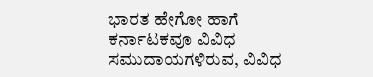ಭಾರತ ಹೇಗೋ ಹಾಗೆ ಕರ್ನಾಟಕವೂ ವಿವಿಧ ಸಮುದಾಯಗಳಿರುವ, ವಿವಿಧ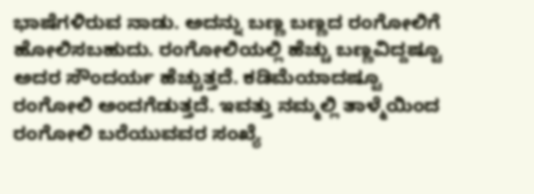ಭಾಷೆಗಳಿರುವ ನಾಡು. ಅದನ್ನು ಬಣ್ಣ ಬಣ್ಣದ ರಂಗೋಲಿಗೆ ಹೋಲಿಸಬಹುದು. ರಂಗೋಲಿಯಲ್ಲಿ ಹೆಚ್ಚು ಬಣ್ಣವಿದ್ದಷ್ಟೂ ಅದರ ಸೌಂದರ್ಯ ಹೆಚ್ಚುತ್ತದೆ. ಕಡಿಮೆಯಾದಷ್ಟೂ ರಂಗೋಲಿ ಅಂದಗೆಡುತ್ತದೆ. ಇವತ್ತು ನಮ್ಮಲ್ಲಿ ತಾಳ್ಮೆಯಿಂದ ರಂಗೋಲಿ ಬರೆಯುವವರ ಸಂಖ್ಯೆ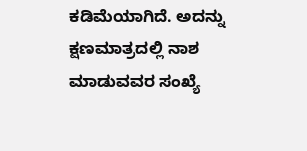ಕಡಿಮೆಯಾಗಿದೆ. ಅದನ್ನು ಕ್ಷಣಮಾತ್ರದಲ್ಲಿ ನಾಶ ಮಾಡುವವರ ಸಂಖ್ಯೆ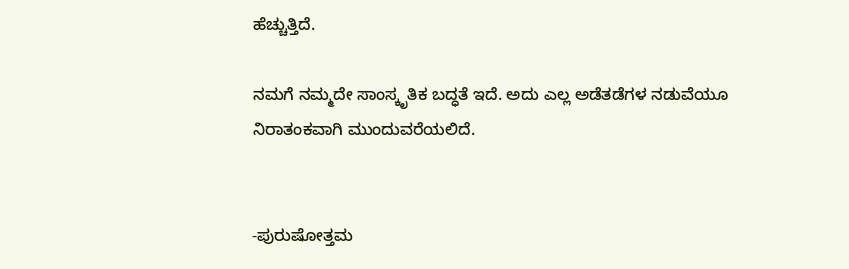ಹೆಚ್ಚುತ್ತಿದೆ.

ನಮಗೆ ನಮ್ಮದೇ ಸಾಂಸ್ಕೃತಿಕ ಬದ್ಧತೆ ಇದೆ. ಅದು ಎಲ್ಲ ಅಡೆತಡೆಗಳ ನಡುವೆಯೂ ನಿರಾತಂಕವಾಗಿ ಮುಂದುವರೆಯಲಿದೆ.


-ಪುರುಷೋತ್ತಮ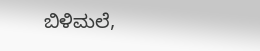ಬಿಳಿಮಲೆ,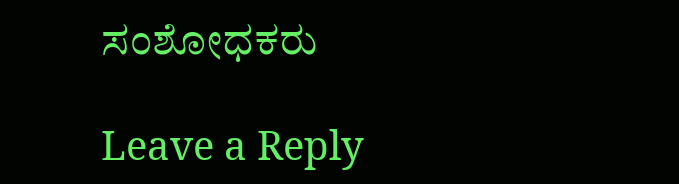ಸಂಶೋಧಕರು

Leave a Reply